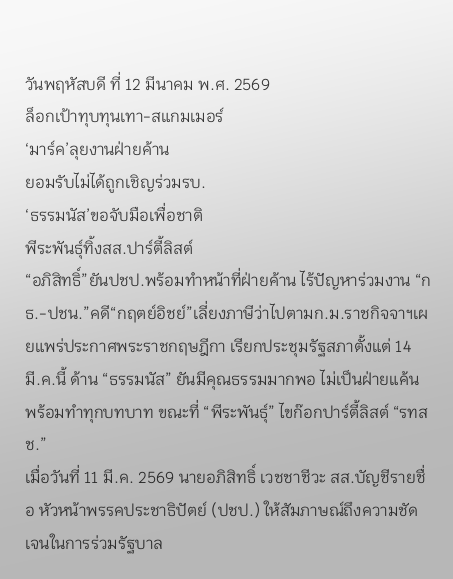วันพฤหัสบดี ที่ 12 มีนาคม พ.ศ. 2569
ล็อกเป้าทุบทุนเทา-สแกมเมอร์
‘มาร์ค’ลุยงานฝ่ายค้าน
ยอมรับไม่ได้ถูกเชิญร่วมรบ.
‘ธรรมนัส’ขอจับมือเพื่อชาติ
พีระพันธุ์ทิ้งสส.ปาร์ตี้ลิสต์
“อภิสิทธิ์”ยันปชป.พร้อมทำหน้าที่ฝ่ายค้าน ไร้ปัญหาร่วมงาน “กธ.-ปชน.”คดี“กฤตย์อิชย์”เลี่ยงภาษีว่าไปตามก.ม.ราชกิจจาฯเผยแพร่ประกาศพระราชกฤษฎีกา เรียกประชุมรัฐสภาตั้งแต่ 14 มี.ค.นี้ ด้าน “ธรรมนัส” ยันมีคุณธรรมมากพอ ไม่เป็นฝ่ายแค้น พร้อมทำทุกบทบาท ขณะที่ “พีระพันธุ์” ไขก๊อกปาร์ตี้ลิสต์ “รทสช.”
เมื่อวันที่ 11 มี.ค. 2569 นายอภิสิทธิ์ เวชชาชีวะ สส.บัญชีรายชื่อ หัวหน้าพรรคประชาธิปัตย์ (ปชป.) ให้สัมภาษณ์ถึงความชัดเจนในการร่วมรัฐบาล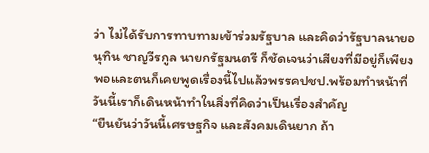ว่า ไม่ได้รับการทาบทามเข้าร่วมรัฐบาล และคิดว่ารัฐบาลนายอนุทิน ชาญวีรกูล นายกรัฐมนตรี ก็ชัดเจนว่าเสียงที่มีอยู่ก็เพียงพอและตนก็เคยพูดเรื่องนี้ไปแล้วพรรคปชป.พร้อมทำหน้าที่ วันนี้เราก็เดินหน้าทำในสิ่งที่คิดว่าเป็นเรื่องสำคัญ
“ยืนยันว่าวันนี้เศรษฐกิจ และสังคมเดินยาก ถ้า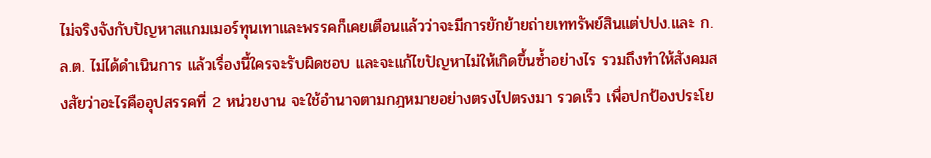ไม่จริงจังกับปัญหาสแกมเมอร์ทุนเทาและพรรคก็เคยเตือนแล้วว่าจะมีการยักย้ายถ่ายเททรัพย์สินแต่ปปง.และ ก.ล.ต. ไม่ได้ดำเนินการ แล้วเรื่องนี้ใครจะรับผิดชอบ และจะแก้ไขปัญหาไม่ให้เกิดขึ้นซ้ำอย่างไร รวมถึงทำให้สังคมสงสัยว่าอะไรคืออุปสรรคที่ 2 หน่วยงาน จะใช้อำนาจตามกฎหมายอย่างตรงไปตรงมา รวดเร็ว เพื่อปกป้องประโย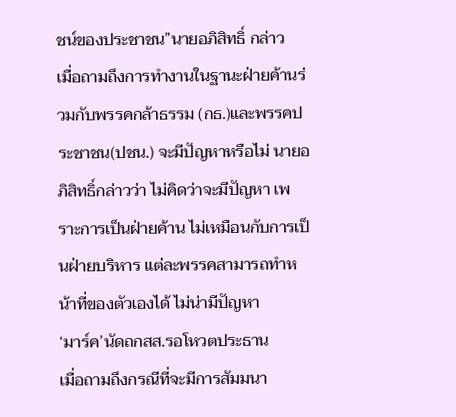ชน์ของประชาชน”นายอภิสิทธิ์ กล่าว
เมื่อถามถึงการทำงานในฐานะฝ่ายค้านร่วมกับพรรคกล้าธรรม (กธ.)และพรรคประชาชน(ปชน.) จะมีปัญหาหรือไม่ นายอภิสิทธิ์กล่าวว่า ไม่คิดว่าจะมีปัญหา เพราะการเป็นฝ่ายค้าน ไม่เหมือนกับการเป็นฝ่ายบริหาร แต่ละพรรคสามารถทำหน้าที่ของตัวเองได้ ไม่น่ามีปัญหา
‘มาร์ค’นัดถกสส.รอโหวตประธาน
เมื่อถามถึงกรณีที่จะมีการสัมมนา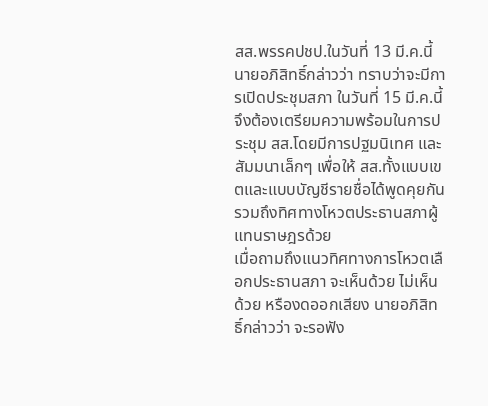สส.พรรคปชป.ในวันที่ 13 มี.ค.นี้ นายอภิสิทธิ์กล่าวว่า ทราบว่าจะมีการเปิดประชุมสภา ในวันที่ 15 มี.ค.นี้ จึงต้องเตรียมความพร้อมในการประชุม สส.โดยมีการปฐมนิเทศ และสัมมนาเล็กๆ เพื่อให้ สส.ทั้งแบบเขตและแบบบัญชีรายชื่อได้พูดคุยกัน รวมถึงทิศทางโหวตประธานสภาผู้แทนราษฎรด้วย
เมื่อถามถึงแนวทิศทางการโหวตเลือกประธานสภา จะเห็นด้วย ไม่เห็นด้วย หรืองดออกเสียง นายอภิสิทธิ์กล่าวว่า จะรอฟัง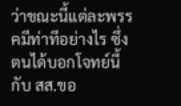ว่าขณะนี้แต่ละพรรคมีท่าทีอย่างไร ซึ่งตนได้บอกโจทย์นี้กับ สส.ขอ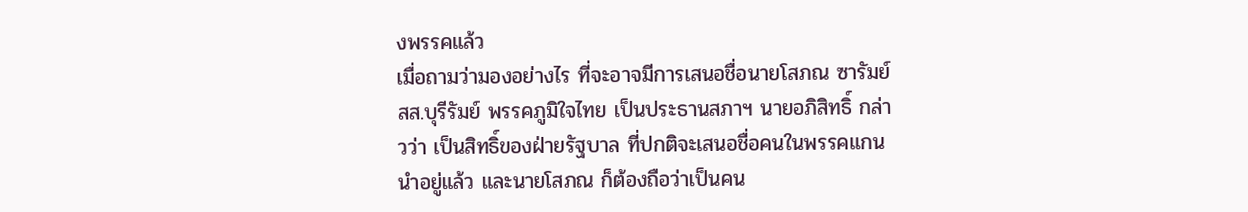งพรรคแล้ว
เมื่อถามว่ามองอย่างไร ที่จะอาจมีการเสนอชื่อนายโสภณ ซารัมย์ สส.บุรีรัมย์ พรรคภูมิใจไทย เป็นประธานสภาฯ นายอภิสิทธิ์ กล่าวว่า เป็นสิทธิ์ของฝ่ายรัฐบาล ที่ปกติจะเสนอชื่อคนในพรรคแกนนำอยู่แล้ว และนายโสภณ ก็ต้องถือว่าเป็นคน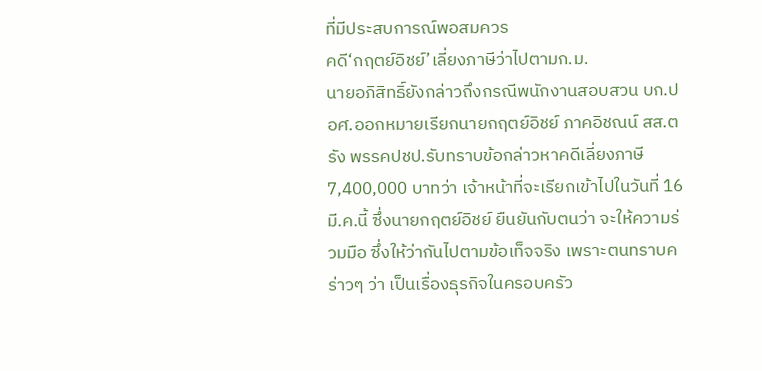ที่มีประสบการณ์พอสมควร
คดี‘กฤตย์อิชย์’เลี่ยงภาษีว่าไปตามก.ม.
นายอภิสิทธิ์ยังกล่าวถึงกรณีพนักงานสอบสวน บก.ปอศ.ออกหมายเรียกนายกฤตย์อิชย์ ภาคอิชณน์ สส.ตรัง พรรคปชป.รับทราบข้อกล่าวหาคดีเลี่ยงภาษี 7,400,000 บาทว่า เจ้าหน้าที่จะเรียกเข้าไปในวันที่ 16 มี.ค.นี้ ซึ่งนายกฤตย์อิชย์ ยืนยันกับตนว่า จะให้ความร่วมมือ ซึ่งให้ว่ากันไปตามข้อเท็จจริง เพราะตนทราบคร่าวๆ ว่า เป็นเรื่องธุรกิจในครอบครัว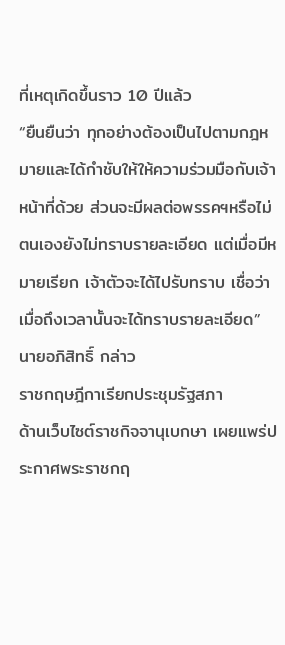ที่เหตุเกิดขึ้นราว 10 ปีแล้ว
“ยืนยืนว่า ทุกอย่างต้องเป็นไปตามกฎหมายและได้กำชับให้ให้ความร่วมมือกับเจ้าหน้าที่ด้วย ส่วนจะมีผลต่อพรรคฯหรือไม่ ตนเองยังไม่ทราบรายละเอียด แต่เมื่อมีหมายเรียก เจ้าตัวจะได้ไปรับทราบ เชื่อว่าเมื่อถึงเวลานั้นจะได้ทราบรายละเอียด”
นายอภิสิทธิ์ กล่าว
ราชกฤษฎีกาเรียกประชุมรัฐสภา
ด้านเว็บไซต์ราชกิจจานุเบกษา เผยแพร่ประกาศพระราชกฤ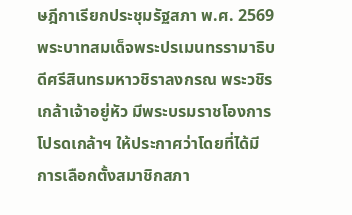ษฎีกาเรียกประชุมรัฐสภา พ.ศ. 2569 พระบาทสมเด็จพระปรเมนทรรามาธิบดีศรีสินทรมหาวชิราลงกรณ พระวชิรเกล้าเจ้าอยู่หัว มีพระบรมราชโองการโปรดเกล้าฯ ให้ประกาศว่าโดยที่ได้มีการเลือกตั้งสมาชิกสภา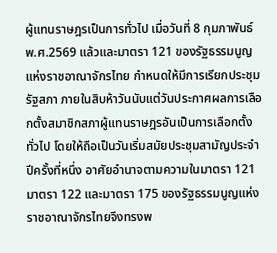ผู้แทนราษฎรเป็นการทั่วไป เมื่อวันที่ 8 กุมภาพันธ์ พ.ศ.2569 แล้วและมาตรา 121 ของรัฐธรรมนูญแห่งราชอาณาจักรไทย กำหนดให้มีการเรียกประชุมรัฐสภา ภายในสิบห้าวันนับแต่วันประกาศผลการเลือกตั้งสมาชิกสภาผู้แทนราษฎรอันเป็นการเลือกตั้งทั่วไป โดยให้ถือเป็นวันเริ่มสมัยประชุมสามัญประจำปีครั้งที่หนึ่ง อาศัยอำนาจตามความในมาตรา 121 มาตรา 122 และมาตรา 175 ของรัฐธรรมนูญแห่งราชอาณาจักรไทยจึงทรงพ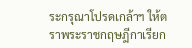ระกรุณาโปรดเกล้าฯ ให้ตราพระราชกฤษฎีกาเรียก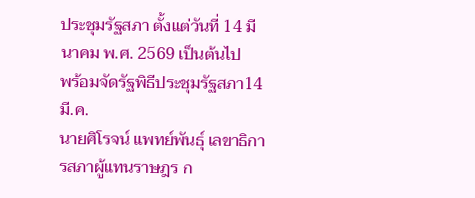ประชุมรัฐสภา ตั้งแต่วันที่ 14 มีนาคม พ.ศ. 2569 เป็นต้นไป
พร้อมจัดรัฐพิธีประชุมรัฐสภา14มี.ค.
นายศิโรจน์ แพทย์พันธุ์ เลขาธิการสภาผู้แทนราษฎร ก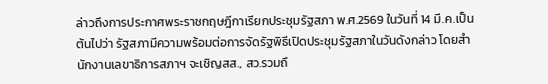ล่าวถึงการประกาศพระราชกฤษฎีกาเรียกประชุมรัฐสภา พ.ศ.2569 ในวันที่ 14 มี.ค.เป็นต้นไปว่า รัฐสภามีความพร้อมต่อการจัดรัฐพิธีเปิดประชุมรัฐสภาในวันดังกล่าว โดยสำนักงานเลขาธิการสภาฯ จะเชิญสส., สว.รวมถึ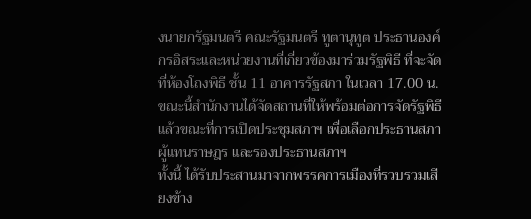งนายกรัฐมนตรี คณะรัฐมนตรี ทูตานุทูต ประธานองค์กรอิสระและหน่วยงานที่เกี่ยวข้องมาร่วมรัฐพิธี ที่จะจัดที่ห้องโถงพิธี ชั้น 11 อาคารรัฐสภา ในเวลา 17.00 น. ขณะนี้สำนักงานได้จัดสถานที่ให้พร้อมต่อการจัดรัฐพิธีแล้วขณะที่การเปิดประชุมสภาฯ เพื่อเลือกประธานสภาผู้แทนราษฎร และรองประธานสภาฯ
ทั้งนี้ ได้รับประสานมาจากพรรคการเมืองที่รวบรวมเสียงข้าง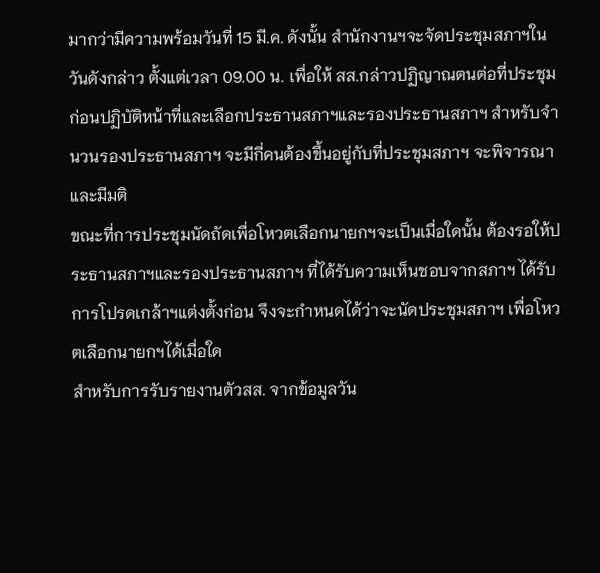มากว่ามีความพร้อมวันที่ 15 มี.ค. ดังนั้น สำนักงานฯจะจัดประชุมสภาฯในวันดังกล่าว ตั้งแต่เวลา 09.00 น. เพื่อให้ สส.กล่าวปฏิญาณตนต่อที่ประชุมก่อนปฏิบัติหน้าที่และเลือกประธานสภาฯและรองประธานสภาฯ สำหรับจำนวนรองประธานสภาฯ จะมีกี่คนต้องขึ้นอยู่กับที่ประชุมสภาฯ จะพิจารณาและมีมติ
ขณะที่การประชุมนัดถัดเพื่อโหวตเลือกนายกฯจะเป็นเมื่อใดนั้น ต้องรอให้ประธานสภาฯและรองประธานสภาฯ ที่ได้รับความเห็นชอบจากสภาฯ ได้รับการโปรดเกล้าฯแต่งตั้งก่อน จึงจะกำหนดได้ว่าจะนัดประชุมสภาฯ เพื่อโหวตเลือกนายกฯได้เมื่อใด
สำหรับการรับรายงานตัวสส. จากข้อมูลวัน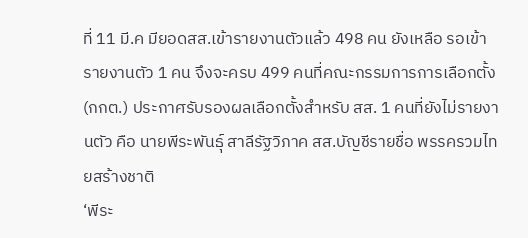ที่ 11 มี.ค มียอดสส.เข้ารายงานตัวแล้ว 498 คน ยังเหลือ รอเข้ารายงานตัว 1 คน จึงจะครบ 499 คนที่คณะกรรมการการเลือกตั้ง (กกต.) ประกาศรับรองผลเลือกตั้งสำหรับ สส. 1 คนที่ยังไม่รายงานตัว คือ นายพีระพันธุ์ สาลีรัฐวิภาค สส.บัญชีรายชื่อ พรรครวมไทยสร้างชาติ
‘พีระ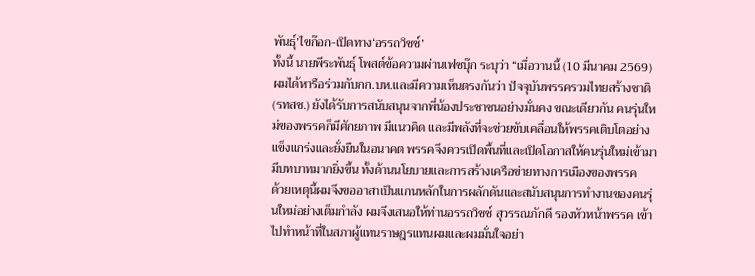พันธุ์’ไขก๊อก-เปิดทาง‘อรรถวิชช์’
ทั้งนี้ นายพีระพันธุ์ โพสต์ข้อความผ่านเฟซบุ๊ก ระบุว่า “เมื่อวานนี้ (10 มีนาคม 2569) ผมได้หารือร่วมกับกก.บห.และมีความเห็นตรงกันว่า ปัจจุบันพรรครวมไทยสร้างชาติ (รทสช.) ยังได้รับการสนับสนุนจากพี่น้องประชาชนอย่างมั่นคง ขณะเดียวกัน คนรุ่นใหม่ของพรรคก็มีศักยภาพ มีแนวคิด และมีพลังที่จะช่วยขับเคลื่อนให้พรรคเติบโตอย่างแข็งแกร่งและยั่งยืนในอนาคต พรรคจึงควรเปิดพื้นที่และเปิดโอกาสให้คนรุ่นใหม่เข้ามามีบทบาทมากยิ่งขึ้น ทั้งด้านนโยบายและการสร้างเครือข่ายทางการเมืองของพรรค
ด้วยเหตุนี้ผมจึงขออาสาเป็นแกนหลักในการผลักดันและสนับสนุนการทำงานของคนรุ่นใหม่อย่างเต็มกำลัง ผมจึงเสนอให้ท่านอรรถวิชช์ สุวรรณภักดี รองหัวหน้าพรรค เข้าไปทำหน้าที่ในสภาผู้แทนราษฎรแทนผมและผมมั่นใจอย่า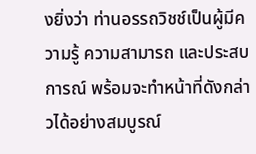งยิ่งว่า ท่านอรรถวิชช์เป็นผู้มีความรู้ ความสามารถ และประสบการณ์ พร้อมจะทำหน้าที่ดังกล่าวได้อย่างสมบูรณ์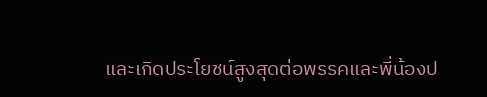และเกิดประโยชน์สูงสุดต่อพรรคและพี่น้องป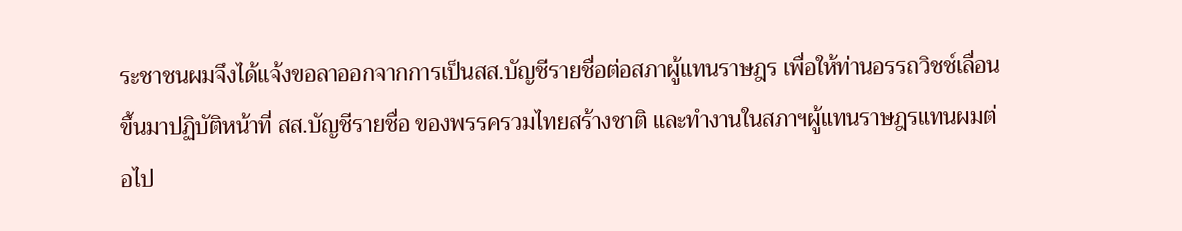ระชาชนผมจึงได้แจ้งขอลาออกจากการเป็นสส.บัญชีรายชื่อต่อสภาผู้แทนราษฎร เพื่อให้ท่านอรรถวิชช์เลื่อนขึ้นมาปฏิบัติหน้าที่ สส.บัญชีรายชื่อ ของพรรครวมไทยสร้างชาติ และทำงานในสภาฯผู้แทนราษฎรแทนผมต่อไป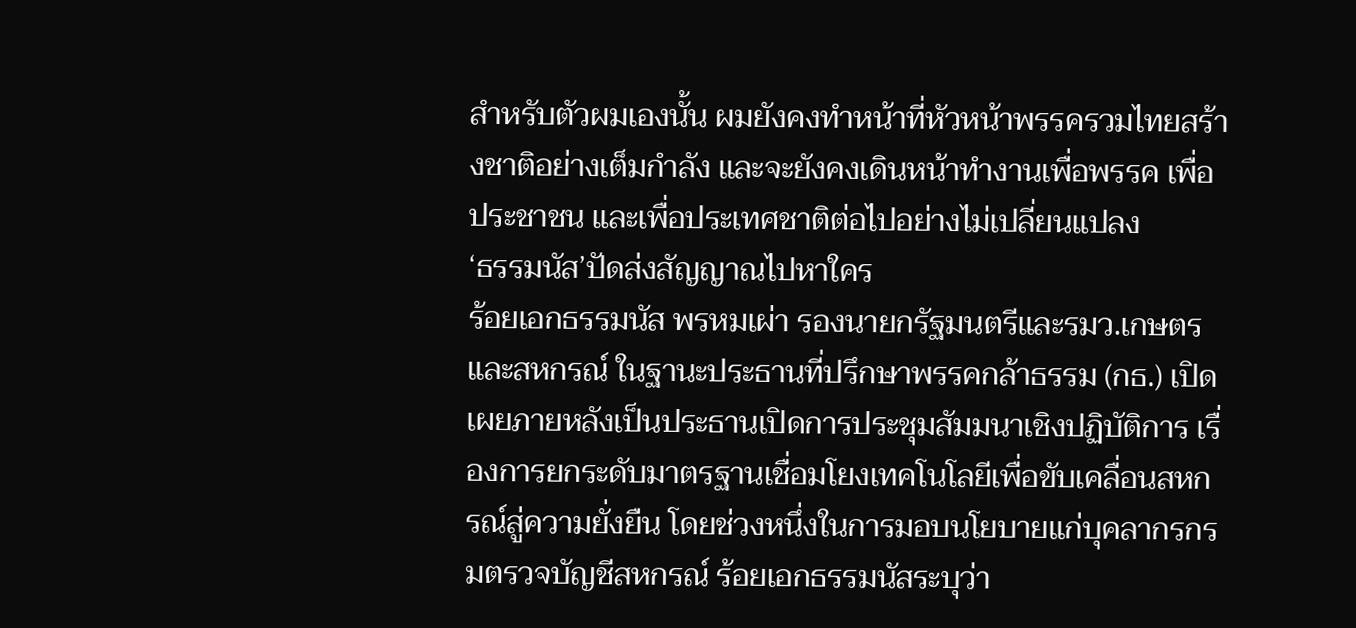สำหรับตัวผมเองนั้น ผมยังคงทำหน้าที่หัวหน้าพรรครวมไทยสร้างชาติอย่างเต็มกำลัง และจะยังคงเดินหน้าทำงานเพื่อพรรค เพื่อประชาชน และเพื่อประเทศชาติต่อไปอย่างไม่เปลี่ยนแปลง
‘ธรรมนัส’ปัดส่งสัญญาณไปหาใคร
ร้อยเอกธรรมนัส พรหมเผ่า รองนายกรัฐมนตรีและรมว.เกษตรและสหกรณ์ ในฐานะประธานที่ปรึกษาพรรคกล้าธรรม (กธ.) เปิดเผยภายหลังเป็นประธานเปิดการประชุมสัมมนาเชิงปฏิบัติการ เรื่องการยกระดับมาตรฐานเชื่อมโยงเทคโนโลยีเพื่อขับเคลื่อนสหกรณ์สู่ความยั่งยืน โดยช่วงหนึ่งในการมอบนโยบายแก่บุคลากรกรมตรวจบัญชีสหกรณ์ ร้อยเอกธรรมนัสระบุว่า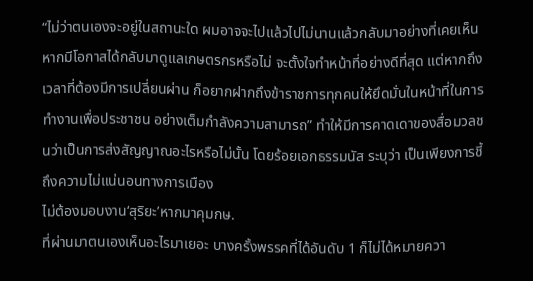“ไม่ว่าตนเองจะอยู่ในสถานะใด ผมอาจจะไปแล้วไปไม่นานแล้วกลับมาอย่างที่เคยเห็น หากมีโอกาสได้กลับมาดูแลเกษตรกรหรือไม่ จะตั้งใจทำหน้าที่อย่างดีที่สุด แต่หากถึงเวลาที่ต้องมีการเปลี่ยนผ่าน ก็อยากฝากถึงข้าราชการทุกคนให้ยึดมั่นในหน้าที่ในการทำงานเพื่อประชาชน อย่างเต็มกำลังความสามารถ” ทำให้มีการคาดเดาของสื่อมวลชนว่าเป็นการส่งสัญญาณอะไรหรือไม่นั้น โดยร้อยเอกธรรมนัส ระบุว่า เป็นเพียงการชี้ถึงความไม่แน่นอนทางการเมือง
ไม่ต้องมอบงาน‘สุริยะ’หากมาคุมกษ.
ที่ผ่านมาตนเองเห็นอะไรมาเยอะ บางครั้งพรรคที่ได้อันดับ 1 ก็ไม่ได้หมายควา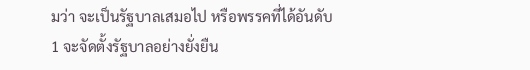มว่า จะเป็นรัฐบาลเสมอไป หรือพรรคที่ได้อันดับ 1 จะจัดตั้งรัฐบาลอย่างยั่งยืน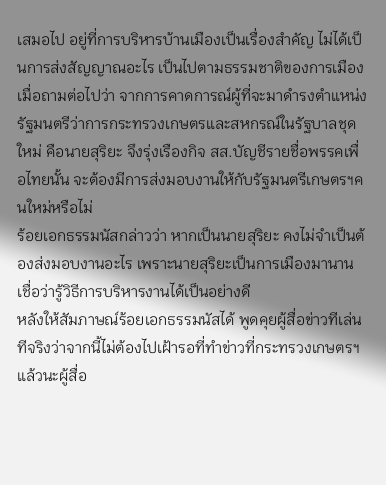เสมอไป อยู่ที่การบริหารบ้านเมืองเป็นเรื่องสำคัญ ไม่ได้เป็นการส่งสัญญาณอะไร เป็นไปตามธรรมชาติของการเมือง
เมื่อถามต่อไปว่า จากการคาดการณ์ผู้ที่จะมาดำรงตำแหน่งรัฐมนตรีว่าการกระทรวงเกษตรและสหกรณ์ในรัฐบาลชุดใหม่ คือนายสุริยะ จึงรุ่งเรืองกิจ สส.บัญชีรายชื่อพรรคเพื่อไทยนั้น จะต้องมีการส่งมอบงานให้กับรัฐมนตรีเกษตรฯคนใหม่หรือไม่
ร้อยเอกธรรมนัสกล่าวว่า หากเป็นนายสุริยะ คงไม่จำเป็นต้องส่งมอบงานอะไร เพราะนายสุริยะเป็นการเมืองมานาน เชื่อว่ารู้วิธีการบริหารงานได้เป็นอย่างดี
หลังให้สัมภาษณ์ร้อยเอกธรรมนัสได้ พูดคุยผู้สื่อข่าวทีเล่นทีจริงว่าจากนี้ไม่ต้องไปเฝ้ารอที่ทำข่าวที่กระทรวงเกษตรฯแล้วนะผู้สื่อ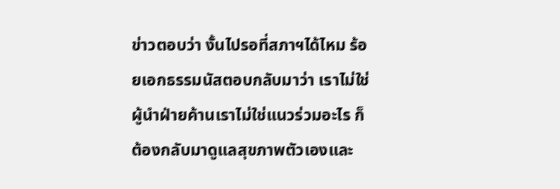ข่าวตอบว่า งั้นไปรอที่สภาฯได้ไหม ร้อยเอกธรรมนัสตอบกลับมาว่า เราไม่ใช่ผู้นำฝ่ายค้านเราไม่ใช่แนวร่วมอะไร ก็ต้องกลับมาดูแลสุขภาพตัวเองและ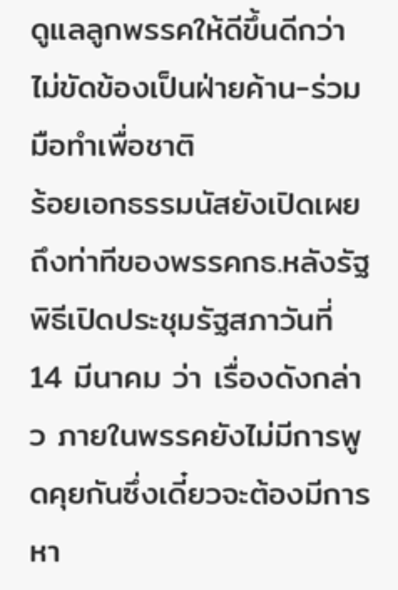ดูแลลูกพรรคให้ดีขึ้นดีกว่า
ไม่ขัดข้องเป็นฝ่ายค้าน-ร่วมมือทำเพื่อชาติ
ร้อยเอกธรรมนัสยังเปิดเผยถึงท่าทีของพรรคกธ.หลังรัฐพิธีเปิดประชุมรัฐสภาวันที่ 14 มีนาคม ว่า เรื่องดังกล่าว ภายในพรรคยังไม่มีการพูดคุยกันซึ่งเดี๋ยวจะต้องมีการ หา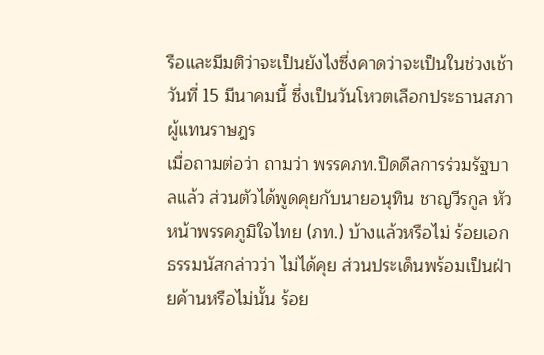รือและมีมติว่าจะเป็นยังไงซึ่งคาดว่าจะเป็นในช่วงเช้าวันที่ 15 มีนาคมนี้ ซึ่งเป็นวันโหวตเลือกประธานสภาผู้แทนราษฎร
เมื่อถามต่อว่า ถามว่า พรรคภท.ปิดดีลการร่วมรัฐบาลแล้ว ส่วนตัวได้พูดคุยกับนายอนุทิน ชาญวีรกูล หัวหน้าพรรคภูมิใจไทย (ภท.) บ้างแล้วหรือไม่ ร้อยเอกธรรมนัสกล่าวว่า ไม่ได้คุย ส่วนประเด็นพร้อมเป็นฝ่ายค้านหรือไม่นั้น ร้อย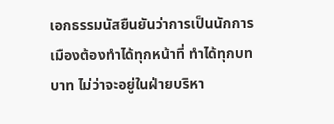เอกธรรมนัสยืนยันว่าการเป็นนักการเมืองต้องทำได้ทุกหน้าที่ ทำได้ทุกบทบาท ไม่ว่าจะอยู่ในฝ่ายบริหา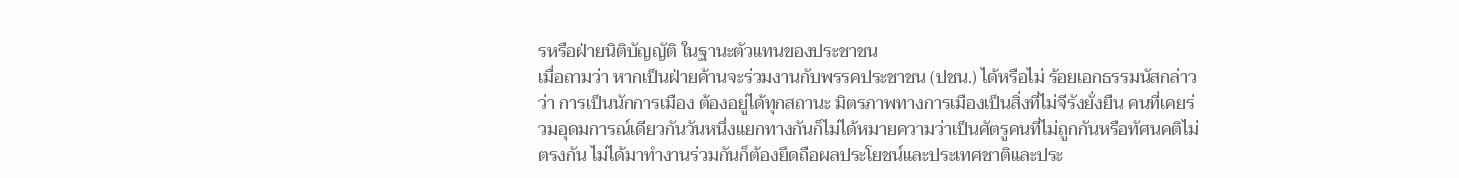รหรือฝ่ายนิติบัญญัติ ในฐานะตัวแทนของประชาชน
เมื่อถามว่า หากเป็นฝ่ายค้านจะร่วมงานกับพรรคประชาชน (ปชน.) ได้หรือไม่ ร้อยเอกธรรมนัสกล่าวว่า การเป็นนักการเมือง ต้องอยู่ได้ทุกสถานะ มิตรภาพทางการเมืองเป็นสิ่งที่ไม่จีรังยั่งยืน คนที่เคยร่วมอุดมการณ์เดียวกันวันหนึ่งแยกทางกันก็ไม่ได้หมายความว่าเป็นศัตรูคนที่ไม่ถูกกันหรือทัศนคติไม่ตรงกัน ไม่ได้มาทำงานร่วมกันก็ต้องยึดถือผลประโยชน์และประเทศชาติและประ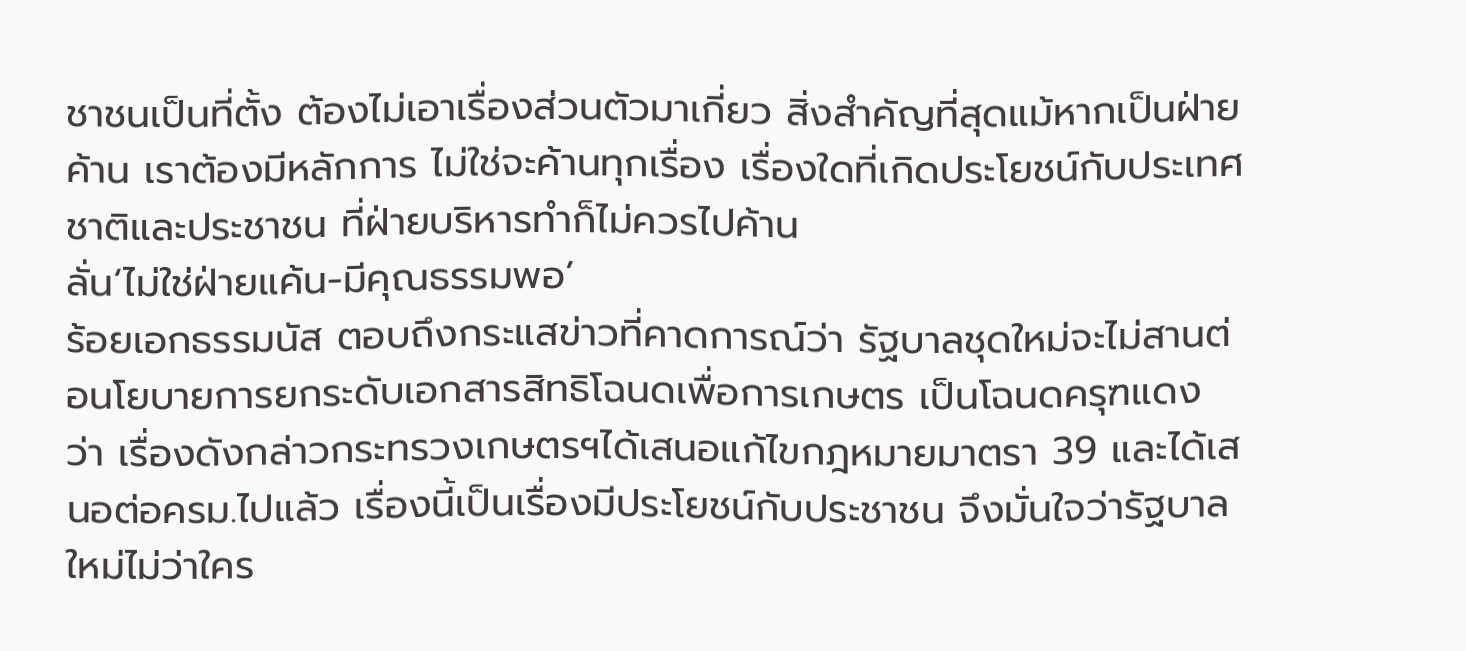ชาชนเป็นที่ตั้ง ต้องไม่เอาเรื่องส่วนตัวมาเกี่ยว สิ่งสำคัญที่สุดแม้หากเป็นฝ่ายค้าน เราต้องมีหลักการ ไม่ใช่จะค้านทุกเรื่อง เรื่องใดที่เกิดประโยชน์กับประเทศชาติและประชาชน ที่ฝ่ายบริหารทำก็ไม่ควรไปค้าน
ลั่น‘ไม่ใช่ฝ่ายแค้น-มีคุณธรรมพอ’
ร้อยเอกธรรมนัส ตอบถึงกระแสข่าวที่คาดการณ์ว่า รัฐบาลชุดใหม่จะไม่สานต่อนโยบายการยกระดับเอกสารสิทธิโฉนดเพื่อการเกษตร เป็นโฉนดครุฑแดง ว่า เรื่องดังกล่าวกระทรวงเกษตรฯได้เสนอแก้ไขกฎหมายมาตรา 39 และได้เสนอต่อครม.ไปแล้ว เรื่องนี้เป็นเรื่องมีประโยชน์กับประชาชน จึงมั่นใจว่ารัฐบาลใหม่ไม่ว่าใคร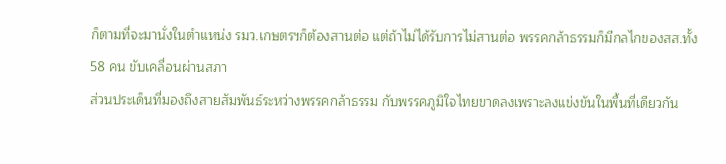ก็ตามที่จะมานั่งในตำแหน่ง รมว.เกษตรฯก็ต้องสานต่อ แต่ถ้าไม่ได้รับการไม่สานต่อ พรรคกล้าธรรมก็มีกลไกของสส.ทั้ง 58 คน ขับเคลื่อนผ่านสภา
ส่วนประเด็นที่มองถึงสายสัมพันธ์ระหว่างพรรคกล้าธรรม กับพรรคภูมิใจไทยขาดลงเพราะลงแข่งขันในพื้นที่เดียวกัน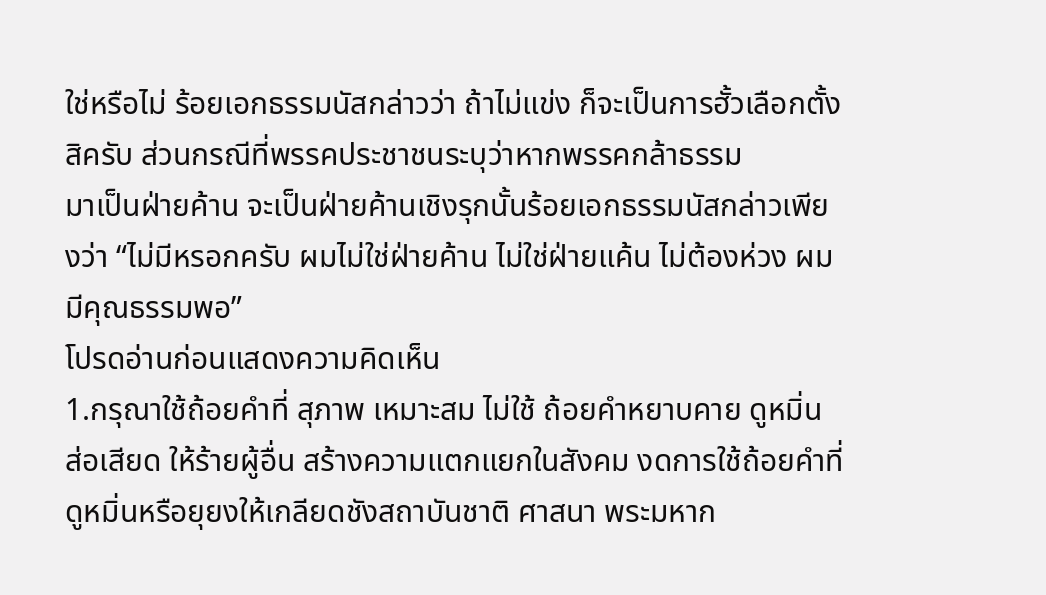ใช่หรือไม่ ร้อยเอกธรรมนัสกล่าวว่า ถ้าไม่แข่ง ก็จะเป็นการฮั้วเลือกตั้งสิครับ ส่วนกรณีที่พรรคประชาชนระบุว่าหากพรรคกล้าธรรม
มาเป็นฝ่ายค้าน จะเป็นฝ่ายค้านเชิงรุกนั้นร้อยเอกธรรมนัสกล่าวเพียงว่า “ไม่มีหรอกครับ ผมไม่ใช่ฝ่ายค้าน ไม่ใช่ฝ่ายแค้น ไม่ต้องห่วง ผมมีคุณธรรมพอ”
โปรดอ่านก่อนแสดงความคิดเห็น
1.กรุณาใช้ถ้อยคำที่ สุภาพ เหมาะสม ไม่ใช้ ถ้อยคำหยาบคาย ดูหมิ่น ส่อเสียด ให้ร้ายผู้อื่น สร้างความแตกแยกในสังคม งดการใช้ถ้อยคำที่ดูหมิ่นหรือยุยงให้เกลียดชังสถาบันชาติ ศาสนา พระมหาก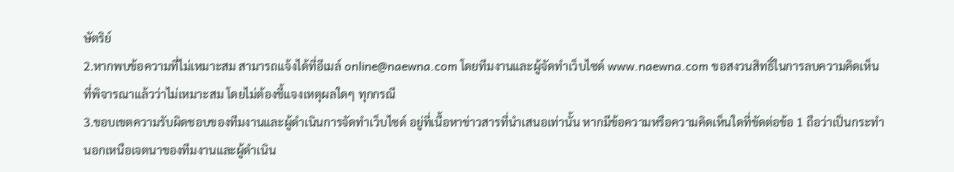ษัตริย์
2.หากพบข้อความที่ไม่เหมาะสม สามารถแจ้งได้ที่อีเมล์ online@naewna.com โดยทีมงานและผู้จัดทำเว็บไซด์ www.naewna.com ขอสงวนสิทธิ์ในการลบความคิดเห็นที่พิจารณาแล้วว่าไม่เหมาะสม โดยไม่ต้องชี้แจงเหตุผลใดๆ ทุกกรณี
3.ขอบเขตความรับผิดชอบของทีมงานและผู้ดำเนินการจัดทำเว็บไซด์ อยู่ที่เนื้อหาข่าวสารที่นำเสนอเท่านั้น หากมีข้อความหรือความคิดเห็นใดที่ขัดต่อข้อ 1 ถือว่าเป็นกระทำนอกเหนือเจตนาของทีมงานและผู้ดำเนิน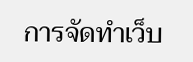การจัดทำเว็บ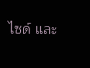ไซด์ และ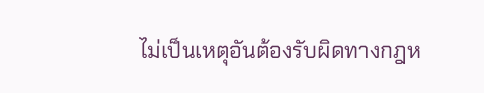ไม่เป็นเหตุอันต้องรับผิดทางกฎห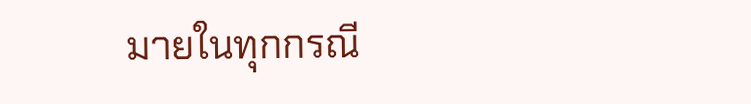มายในทุกกรณี